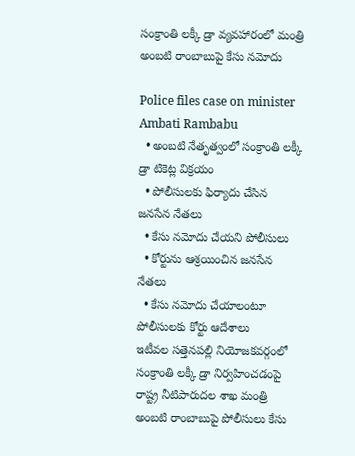సంక్రాంతి లక్కీ డ్రా వ్యవహారంలో మంత్రి అంబటి రాంబాబుపై కేసు నమోదు

Police files case on minister Ambati Rambabu
  • అంబటి నేతృత్వంలో సంక్రాంతి లక్కీ డ్రా టికెట్ల విక్రయం
  • పోలీసులకు ఫిర్యాదు చేసిన జనసేన నేతలు
  • కేసు నమోదు చేయని పోలీసులు
  • కోర్టును ఆశ్రయించిన జనసేన నేతలు
  • కేసు నమోదు చేయాలంటూ పోలీసులకు కోర్టు ఆదేశాలు
ఇటీవల సత్తెనపల్లి నియోజకవర్గంలో సంక్రాంతి లక్కీ డ్రా నిర్వహించడంపై రాష్ట్ర నీటిపారుదల శాఖ మంత్రి అంబటి రాంబాబుపై పోలీసులు కేసు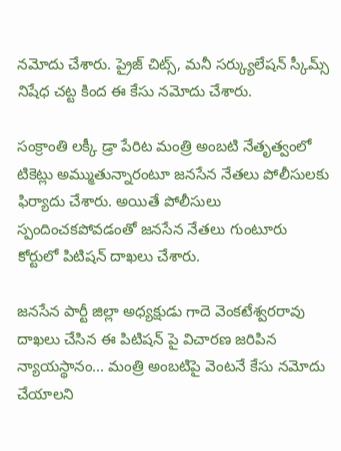నమోదు చేశారు. ప్రైజ్ చిట్స్, మనీ సర్క్యులేషన్ స్కీమ్స్ నిషేధ చట్ట కింద ఈ కేసు నమోదు చేశారు.

సంక్రాంతి లక్కీ డ్రా పేరిట మంత్రి అంబటి నేతృత్వంలో టికెట్లు అమ్ముతున్నారంటూ జనసేన నేతలు పోలీసులకు ఫిర్యాదు చేశారు. అయితే పోలీసులు స్పందించకపోవడంతో జనసేన నేతలు గుంటూరు కోర్టులో పిటిషన్ దాఖలు చేశారు.

జనసేన పార్టీ జిల్లా అధ్యక్షుడు గాదె వెంకటేశ్వరరావు దాఖలు చేసిన ఈ పిటిషన్ పై విచారణ జరిపిన న్యాయస్థానం... మంత్రి అంబటిపై వెంటనే కేసు నమోదు చేయాలని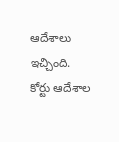ఆదేశాలు ఇచ్చింది. కోర్టు ఆదేశాల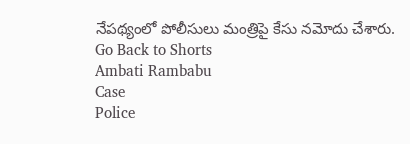నేపథ్యంలో పోలీసులు మంత్రిపై కేసు నమోదు చేశారు.
Go Back to Shorts
Ambati Rambabu
Case
Police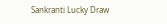Sankranti Lucky Draw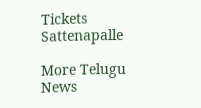Tickets
Sattenapalle

More Telugu News